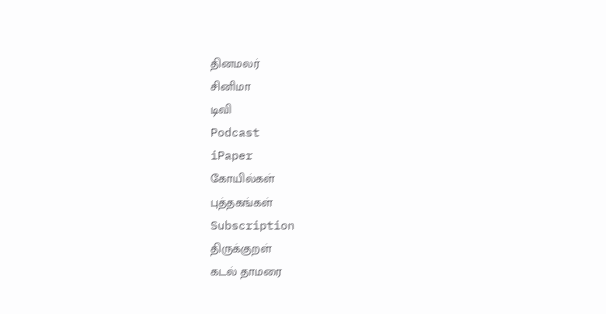தினமலர்
சினிமா
டிவி
Podcast
iPaper
கோயில்கள்
புத்தகங்கள்
Subscription
திருக்குறள்
கடல் தாமரை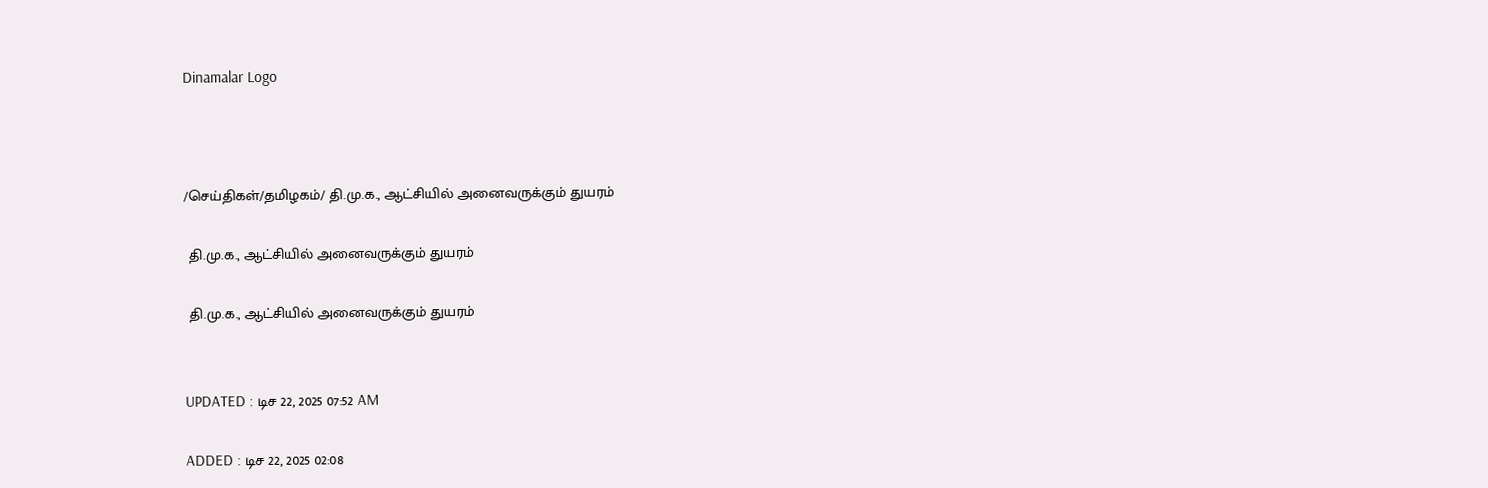Dinamalar Logo



/செய்திகள்/தமிழகம்/ தி.மு.க., ஆட்சியில் அனைவருக்கும் துயரம்

 தி.மு.க., ஆட்சியில் அனைவருக்கும் துயரம்

 தி.மு.க., ஆட்சியில் அனைவருக்கும் துயரம்


UPDATED : டிச 22, 2025 07:52 AM

ADDED : டிச 22, 2025 02:08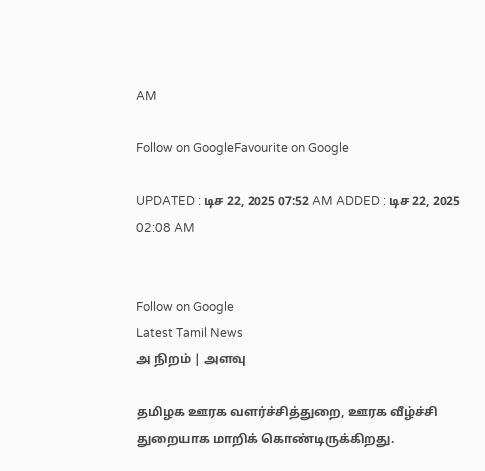AM

Follow on GoogleFavourite on Google

UPDATED : டிச 22, 2025 07:52 AM ADDED : டிச 22, 2025 02:08 AM


Follow on Google
Latest Tamil News
அ நிறம் | அளவு

தமிழக ஊரக வளர்ச்சித்துறை, ஊரக வீழ்ச்சி துறையாக மாறிக் கொண்டிருக்கிறது.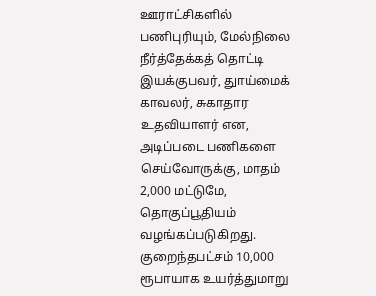ஊராட்சிகளில் பணிபுரியும், மேல்நிலை நீர்த்தேக்கத் தொட்டி இயக்குபவர், துாய்மைக் காவலர், சுகாதார உதவியாளர் என, அடிப்படை பணிகளை செய்வோருக்கு, மாதம் 2,000 மட்டுமே, தொகுப்பூதியம் வழங்கப்படுகிறது. குறைந்தபட்சம் 10,000 ரூபாயாக உயர்த்துமாறு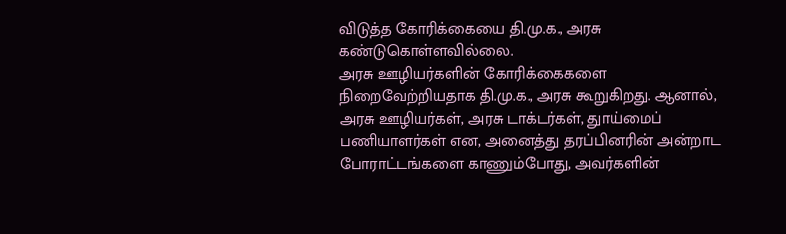விடுத்த கோரிக்கையை தி.மு.க., அரசு கண்டுகொள்ளவில்லை.
அரசு ஊழியர்களின் கோரிக்கைகளை நிறைவேற்றியதாக தி.மு.க., அரசு கூறுகிறது. ஆனால், அரசு ஊழியர்கள், அரசு டாக்டர்கள், துாய்மைப் பணியாளர்கள் என, அனைத்து தரப்பினரின் அன்றாட போராட்டங்களை காணும்போது, அவர்களின்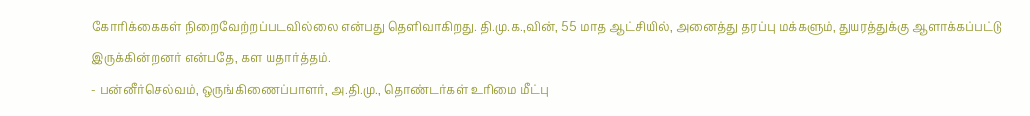கோரிக்கைகள் நிறைவேற்றப்படவில்லை என்பது தெளிவாகிறது. தி.மு.க.,வின், 55 மாத ஆட்சியில், அனைத்து தரப்பு மக்களும், துயரத்துக்கு ஆளாக்கப்பட்டு இருக்கின்றனர் என்பதே, கள யதார்த்தம்.
- பன்னீர்செல்வம், ஒருங்கிணைப்பாளர், அ.தி.மு., தொண்டர்கள் உரிமை மீட்பு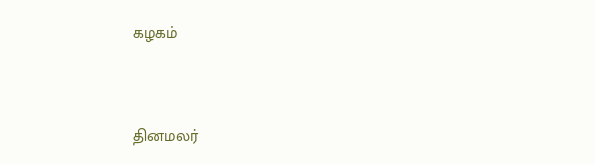கழகம்


தினமலர்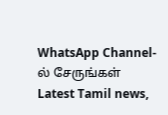WhatsApp Channel-ல் சேருங்கள்
Latest Tamil news,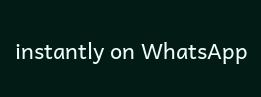instantly on WhatsApp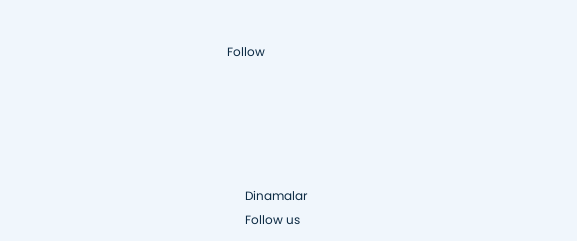Follow





      Dinamalar
      Follow us